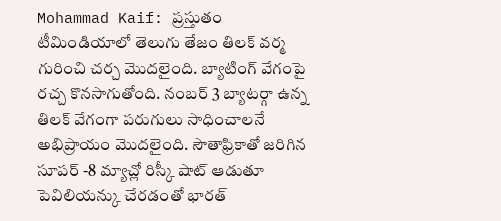Mohammad Kaif: ప్రస్తుతం టీమిండియాలో తెలుగు తేజం తిలక్ వర్మ గురించి చర్చ మొదలైంది. బ్యాటింగ్ వేగంపై రచ్చ కొనసాగుతోంది. నంబర్ 3 బ్యాటర్గా ఉన్న తిలక్ వేగంగా పరుగులు సాధించాలనే అభిప్రాయం మొదలైంది. సౌతాఫ్రికాతో జరిగిన సూపర్ -8 మ్యాచ్లో రిస్కీ షాట్ ఆడుతూ పెవిలియన్కు చేరడంతో భారత్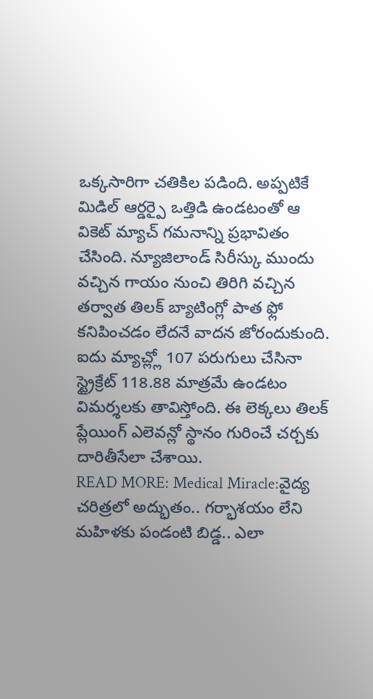ఒక్కసారిగా చతికిల పడింది. అప్పటికే మిడిల్ ఆర్డర్పై ఒత్తిడి ఉండటంతో ఆ వికెట్ మ్యాచ్ గమనాన్ని ప్రభావితం చేసింది. న్యూజిలాండ్ సిరీస్కు ముందు వచ్చిన గాయం నుంచి తిరిగి వచ్చిన తర్వాత తిలక్ బ్యాటింగ్లో పాత ఫ్లో కనిపించడం లేదనే వాదన జోరందుకుంది. ఐదు మ్యాచ్ల్లో 107 పరుగులు చేసినా స్ట్రైక్రేట్ 118.88 మాత్రమే ఉండటం విమర్శలకు తావిస్తోంది. ఈ లెక్కలు తిలక్ ప్లేయింగ్ ఎలెవన్లో స్థానం గురించే చర్చకు దారితీసేలా చేశాయి.
READ MORE: Medical Miracle:వైద్య చరిత్రలో అద్భుతం.. గర్భాశయం లేని మహిళకు పండంటి బిడ్డ.. ఎలా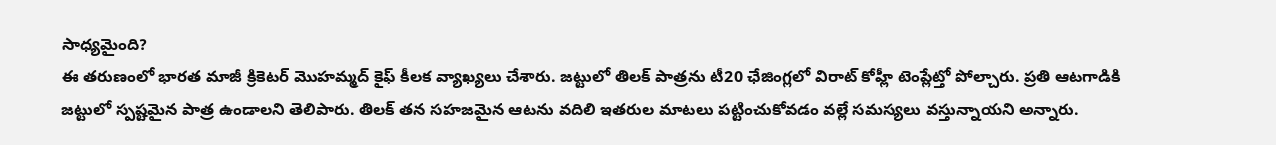సాధ్యమైంది?
ఈ తరుణంలో భారత మాజీ క్రికెటర్ మొహమ్మద్ కైఫ్ కీలక వ్యాఖ్యలు చేశారు. జట్టులో తిలక్ పాత్రను టీ20 ఛేజింగ్లలో విరాట్ కోహ్లీ టెంప్లేట్తో పోల్చారు. ప్రతి ఆటగాడికి జట్టులో స్పష్టమైన పాత్ర ఉండాలని తెలిపారు. తిలక్ తన సహజమైన ఆటను వదిలి ఇతరుల మాటలు పట్టించుకోవడం వల్లే సమస్యలు వస్తున్నాయని అన్నారు.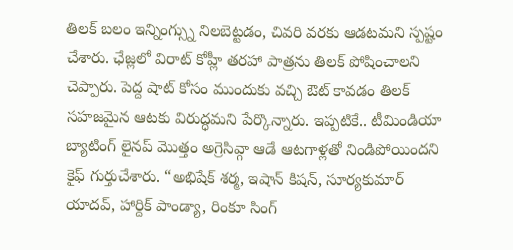తిలక్ బలం ఇన్నింగ్స్ను నిలబెట్టడం, చివరి వరకు ఆడటమని స్పష్టం చేశారు. ఛేజ్లలో విరాట్ కోహ్లీ తరహా పాత్రను తిలక్ పోషించాలని చెప్పారు. పెద్ద షాట్ కోసం ముందుకు వచ్చి ఔట్ కావడం తిలక్ సహజమైన ఆటకు విరుద్ధమని పేర్కొన్నారు. ఇప్పటికే.. టీమిండియా బ్యాటింగ్ లైనప్ మొత్తం అగ్రెసివ్గా ఆడే ఆటగాళ్లతో నిండిపోయిందని కైఫ్ గుర్తుచేశారు. “అభిషేక్ శర్మ, ఇషాన్ కిషన్, సూర్యకుమార్ యాదవ్, హార్దిక్ పాండ్యా, రింకూ సింగ్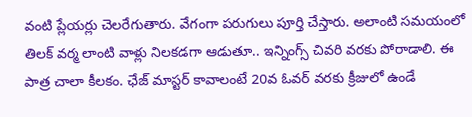వంటి ప్లేయర్లు చెలరేగుతారు. వేగంగా పరుగులు పూర్తి చేస్తారు. అలాంటి సమయంలో తిలక్ వర్మ లాంటి వాళ్లు నిలకడగా ఆడుతూ.. ఇన్నింగ్స్ చివరి వరకు పోరాడాలి. ఈ పాత్ర చాలా కీలకం. ఛేజ్ మాస్టర్ కావాలంటే 20వ ఓవర్ వరకు క్రీజులో ఉండే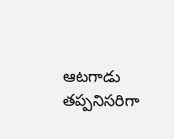ఆటగాడు తప్పనిసరిగా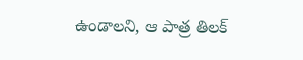ఉండాలని, ఆ పాత్ర తిలక్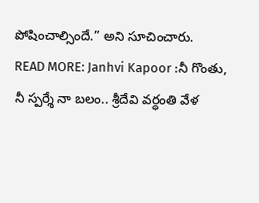పోషించాల్సిందే.” అని సూచించారు.
READ MORE: Janhvi Kapoor :నీ గొంతు, నీ స్పర్శే నా బలం.. శ్రీదేవి వర్ధంతి వేళ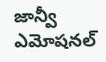జాన్వీ ఎమోషనల్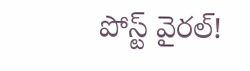పోస్ట్ వైరల్!